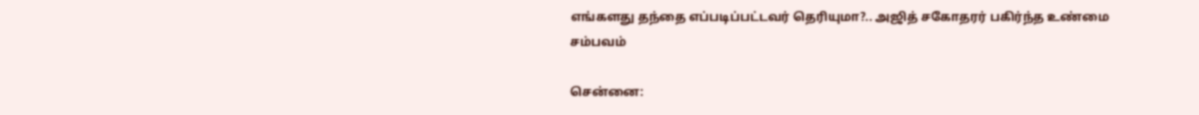எங்களது தந்தை எப்படிப்பட்டவர் தெரியுமா?.. அஜித் சகோதரர் பகிர்ந்த உண்மை சம்பவம்

சென்னை: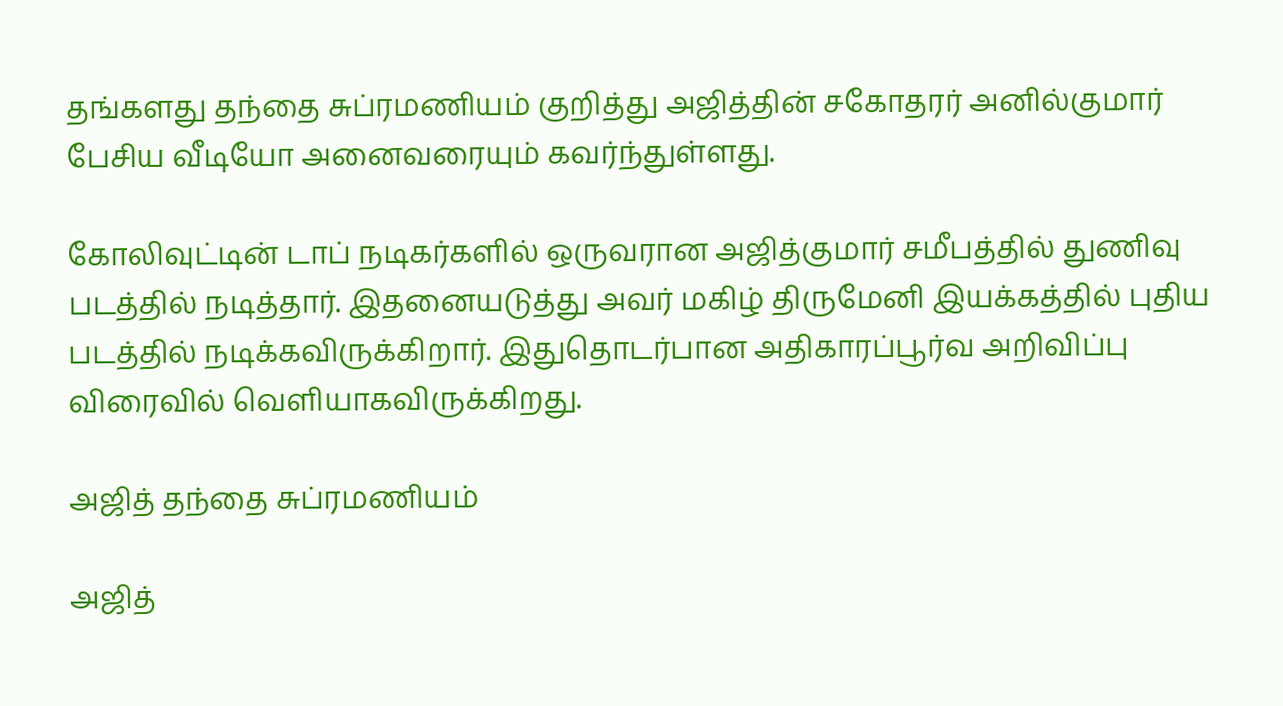தங்களது தந்தை சுப்ரமணியம் குறித்து அஜித்தின் சகோதரர் அனில்குமார் பேசிய வீடியோ அனைவரையும் கவர்ந்துள்ளது.

கோலிவுட்டின் டாப் நடிகர்களில் ஒருவரான அஜித்குமார் சமீபத்தில் துணிவு படத்தில் நடித்தார். இதனையடுத்து அவர் மகிழ் திருமேனி இயக்கத்தில் புதிய படத்தில் நடிக்கவிருக்கிறார். இதுதொடர்பான அதிகாரப்பூர்வ அறிவிப்பு விரைவில் வெளியாகவிருக்கிறது.

அஜித் தந்தை சுப்ரமணியம்

அஜித்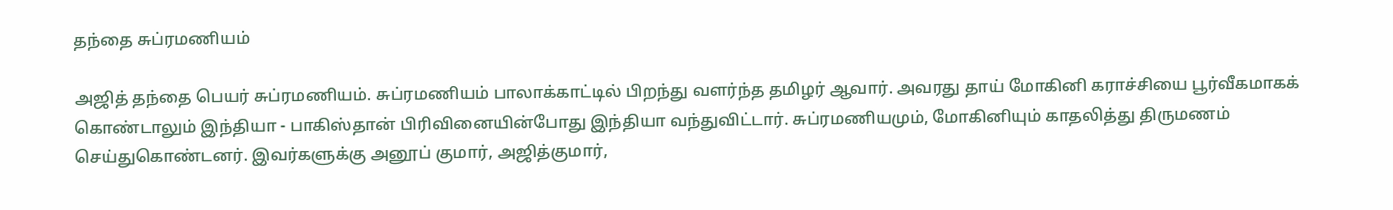தந்தை சுப்ரமணியம்

அஜித் தந்தை பெயர் சுப்ரமணியம். சுப்ரமணியம் பாலாக்காட்டில் பிறந்து வளர்ந்த தமிழர் ஆவார். அவரது தாய் மோகினி கராச்சியை பூர்வீகமாகக் கொண்டாலும் இந்தியா - பாகிஸ்தான் பிரிவினையின்போது இந்தியா வந்துவிட்டார். சுப்ரமணியமும், மோகினியும் காதலித்து திருமணம் செய்துகொண்டனர். இவர்களுக்கு அனூப் குமார், அஜித்குமார்,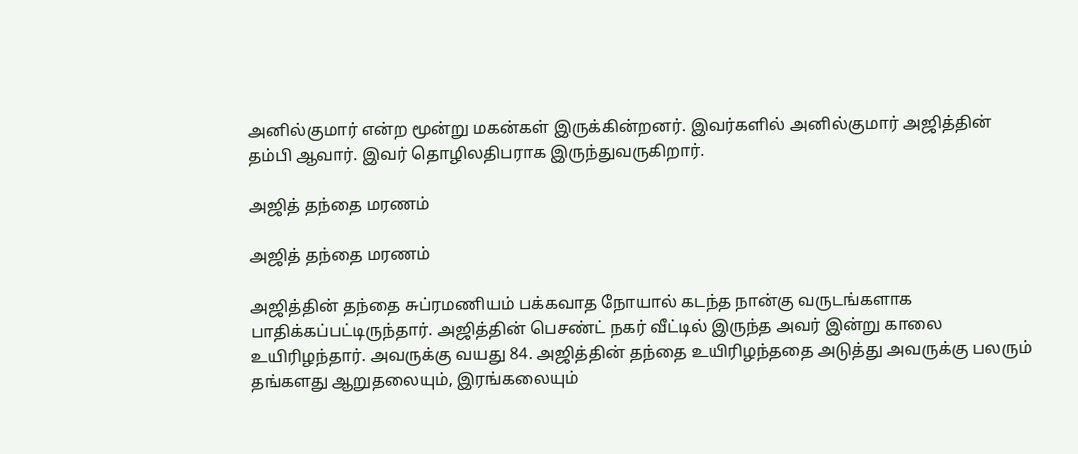அனில்குமார் என்ற மூன்று மகன்கள் இருக்கின்றனர். இவர்களில் அனில்குமார் அஜித்தின் தம்பி ஆவார். இவர் தொழிலதிபராக இருந்துவருகிறார்.

அஜித் தந்தை மரணம்

அஜித் தந்தை மரணம்

அஜித்தின் தந்தை சுப்ரமணியம் பக்கவாத நோயால் கடந்த நான்கு வருடங்களாக பாதிக்கப்பட்டிருந்தார். அஜித்தின் பெசண்ட் நகர் வீட்டில் இருந்த அவர் இன்று காலை உயிரிழந்தார். அவருக்கு வயது 84. அஜித்தின் தந்தை உயிரிழந்ததை அடுத்து அவருக்கு பலரும் தங்களது ஆறுதலையும், இரங்கலையும்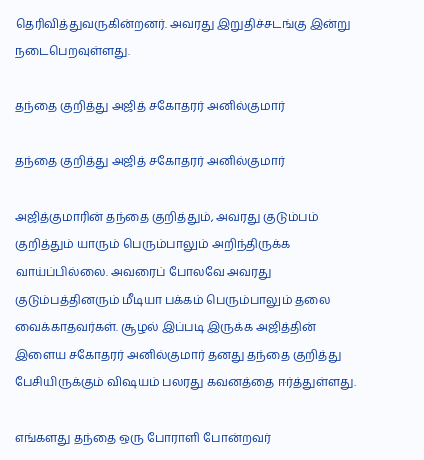தெரிவித்துவருகின்றனர். அவரது இறுதிச்சடங்கு இன்று நடைபெறவுள்ளது.

தந்தை குறித்து அஜித் சகோதரர் அனில்குமார்

தந்தை குறித்து அஜித் சகோதரர் அனில்குமார்

அஜித்குமாரின் தந்தை குறித்தும், அவரது குடும்பம் குறித்தும் யாரும் பெரும்பாலும் அறிந்திருக்க வாய்ப்பில்லை. அவரைப் போலவே அவரது குடும்பத்தினரும் மீடியா பக்கம் பெரும்பாலும் தலை வைக்காதவர்கள். சூழல் இப்படி இருக்க அஜித்தின் இளைய சகோதரர் அனில்குமார் தனது தந்தை குறித்து பேசியிருக்கும் விஷயம் பலரது கவனத்தை ஈர்த்துள்ளது.

எங்களது தந்தை ஒரு போராளி போன்றவர்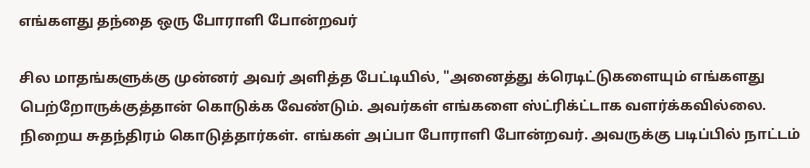எங்களது தந்தை ஒரு போராளி போன்றவர்

சில மாதங்களுக்கு முன்னர் அவர் அளித்த பேட்டியில், "அனைத்து க்ரெடிட்டுகளையும் எங்களது பெற்றோருக்குத்தான் கொடுக்க வேண்டும். அவர்கள் எங்களை ஸ்ட்ரிக்ட்டாக வளர்க்கவில்லை. நிறைய சுதந்திரம் கொடுத்தார்கள். எங்கள் அப்பா போராளி போன்றவர். அவருக்கு படிப்பில் நாட்டம்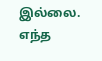இல்லை. எந்த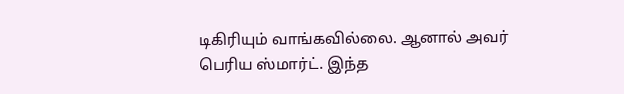டிகிரியும் வாங்கவில்லை. ஆனால் அவர் பெரிய ஸ்மார்ட். இந்த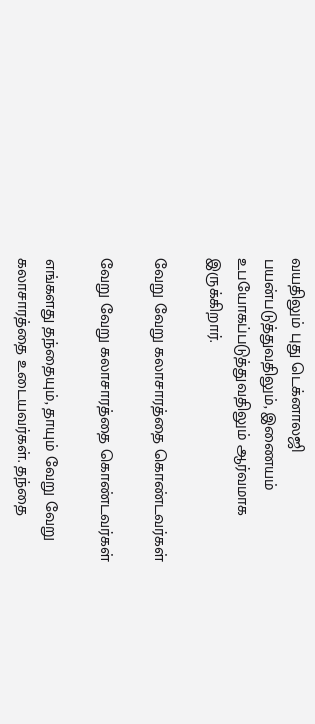வயதிலும் புது டெக்னாலஜி பயன்படுத்துவதிலும், இணையம் உபயோகப்படுத்துவதிலும் ஆர்வமாக இருக்கிறார்.

வேறு வேறு கலாசாரத்தை கொண்டவர்கள்

வேறு வேறு கலாசாரத்தை கொண்டவர்கள்

எங்களது தந்தையும், தாயும் வேறு வேறு கலாசாரத்தை உடையவர்கள். தந்தை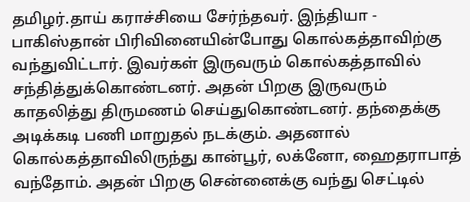தமிழர்.தாய் கராச்சியை சேர்ந்தவர். இந்தியா - பாகிஸ்தான் பிரிவினையின்போது கொல்கத்தாவிற்கு வந்துவிட்டார். இவர்கள் இருவரும் கொல்கத்தாவில் சந்தித்துக்கொண்டனர். அதன் பிறகு இருவரும் காதலித்து திருமணம் செய்துகொண்டனர். தந்தைக்கு அடிக்கடி பணி மாறுதல் நடக்கும். அதனால் கொல்கத்தாவிலிருந்து கான்பூர், லக்னோ, ஹைதராபாத் வந்தோம். அதன் பிறகு சென்னைக்கு வந்து செட்டில்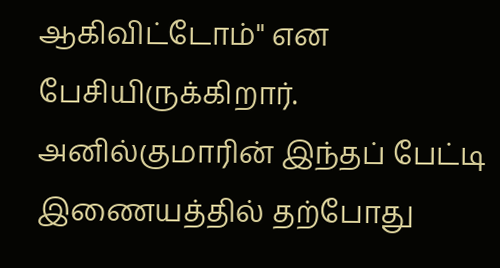ஆகிவிட்டோம்" என பேசியிருக்கிறார். அனில்குமாரின் இந்தப் பேட்டி இணையத்தில் தற்போது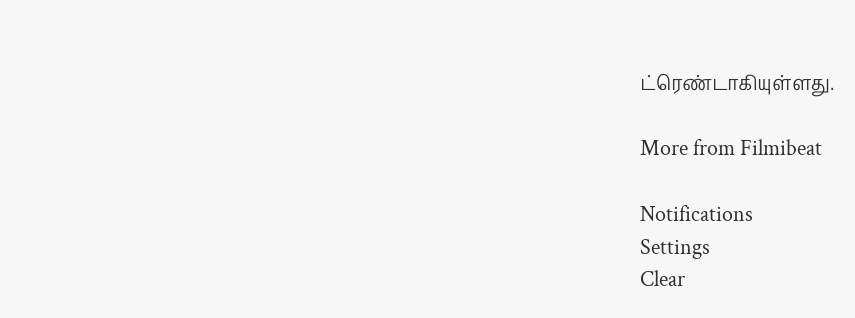ட்ரெண்டாகியுள்ளது.

More from Filmibeat

Notifications
Settings
Clear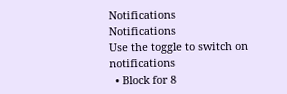Notifications
Notifications
Use the toggle to switch on notifications
  • Block for 8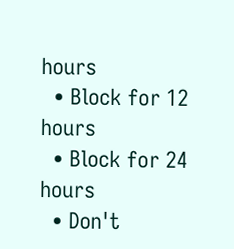hours
  • Block for 12 hours
  • Block for 24 hours
  • Don't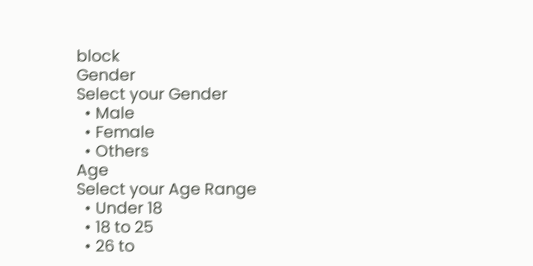block
Gender
Select your Gender
  • Male
  • Female
  • Others
Age
Select your Age Range
  • Under 18
  • 18 to 25
  • 26 to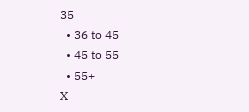35
  • 36 to 45
  • 45 to 55
  • 55+
X